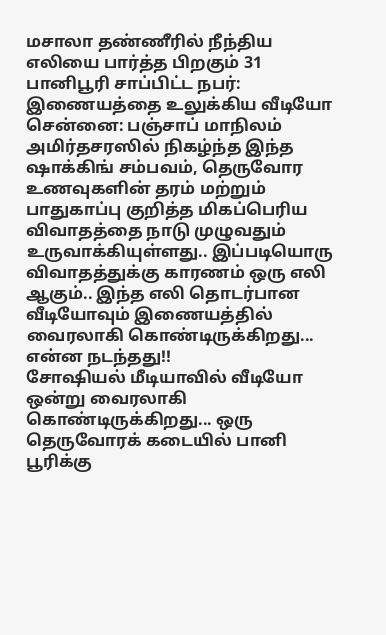மசாலா தண்ணீரில் நீந்திய எலியை பார்த்த பிறகும் 31 பானிபூரி சாப்பிட்ட நபர்: இணையத்தை உலுக்கிய வீடியோ
சென்னை: பஞ்சாப் மாநிலம் அமிர்தசரஸில் நிகழ்ந்த இந்த ஷாக்கிங் சம்பவம், தெருவோர உணவுகளின் தரம் மற்றும் பாதுகாப்பு குறித்த மிகப்பெரிய விவாதத்தை நாடு முழுவதும் உருவாக்கியுள்ளது.. இப்படியொரு விவாதத்துக்கு காரணம் ஒரு எலி ஆகும்.. இந்த எலி தொடர்பான வீடியோவும் இணையத்தில் வைரலாகி கொண்டிருக்கிறது... என்ன நடந்தது!!
சோஷியல் மீடியாவில் வீடியோ ஒன்று வைரலாகி கொண்டிருக்கிறது... ஒரு தெருவோரக் கடையில் பானி பூரிக்கு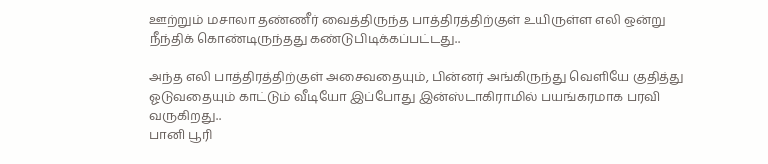ஊற்றும் மசாலா தண்ணீர் வைத்திருந்த பாத்திரத்திற்குள் உயிருள்ள எலி ஒன்று நீந்திக் கொண்டிருந்தது கண்டுபிடிக்கப்பட்டது..

அந்த எலி பாத்திரத்திற்குள் அசைவதையும், பின்னர் அங்கிருந்து வெளியே குதித்து ஓடுவதையும் காட்டும் வீடியோ இப்போது இன்ஸ்டாகிராமில் பயங்கரமாக பரவி வருகிறது..
பானி பூரி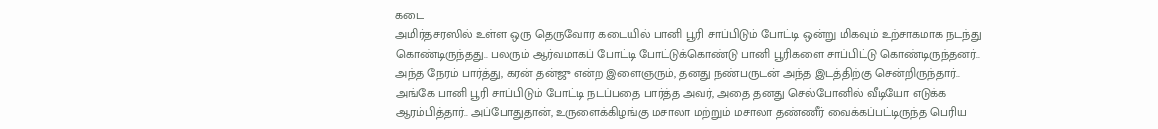கடை
அமிர்தசரஸில் உள்ள ஒரு தெருவோர கடையில் பானி பூரி சாப்பிடும் போட்டி ஒன்று மிகவும் உற்சாகமாக நடந்து கொண்டிருந்தது.. பலரும் ஆர்வமாகப் போட்டி போட்டுக்கொண்டு பானி பூரிகளை சாப்பிட்டு கொண்டிருந்தனர்..
அந்த நேரம் பார்த்து, கரன் தன்ஜு என்ற இளைஞரும், தனது நண்பருடன் அந்த இடத்திற்கு சென்றிருந்தார்.. அங்கே பானி பூரி சாப்பிடும் போட்டி நடப்பதை பார்த்த அவர், அதை தனது செல்போனில் வீடியோ எடுக்க ஆரம்பித்தார்.. அப்போதுதான், உருளைக்கிழங்கு மசாலா மற்றும் மசாலா தண்ணீர் வைக்கப்பட்டிருந்த பெரிய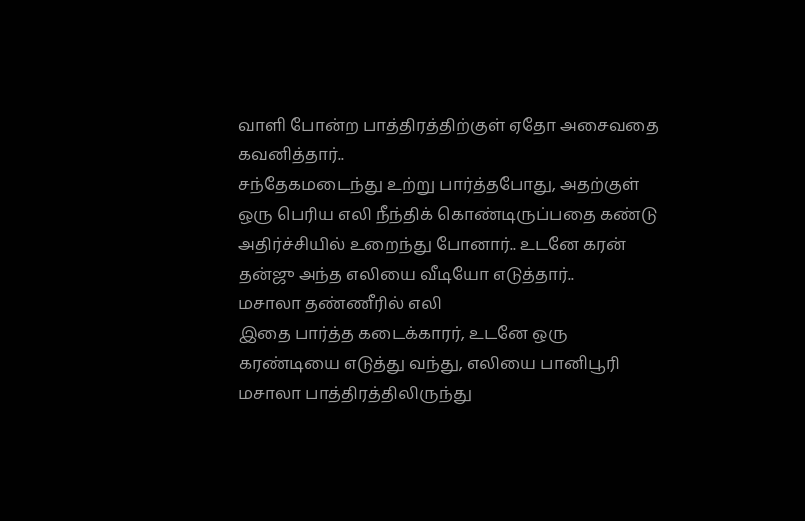வாளி போன்ற பாத்திரத்திற்குள் ஏதோ அசைவதை கவனித்தார்..
சந்தேகமடைந்து உற்று பார்த்தபோது, அதற்குள் ஒரு பெரிய எலி நீந்திக் கொண்டிருப்பதை கண்டு அதிர்ச்சியில் உறைந்து போனார்.. உடனே கரன் தன்ஜு அந்த எலியை வீடியோ எடுத்தார்..
மசாலா தண்ணீரில் எலி
இதை பார்த்த கடைக்காரர், உடனே ஒரு கரண்டியை எடுத்து வந்து, எலியை பானிபூரி மசாலா பாத்திரத்திலிருந்து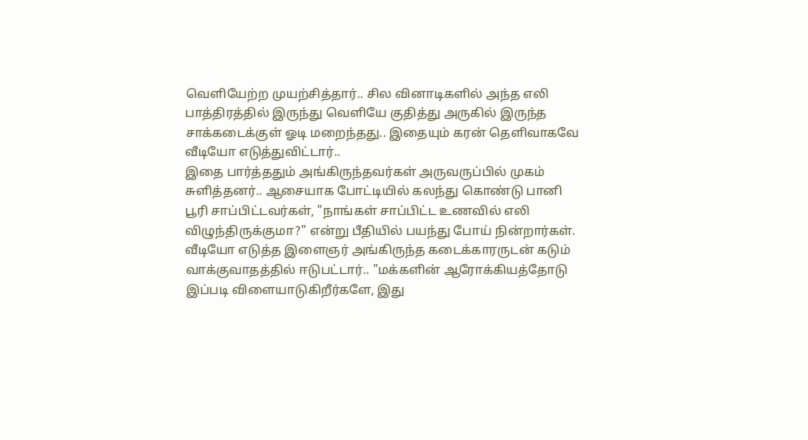வெளியேற்ற முயற்சித்தார்.. சில வினாடிகளில் அந்த எலி பாத்திரத்தில் இருந்து வெளியே குதித்து அருகில் இருந்த சாக்கடைக்குள் ஓடி மறைந்தது.. இதையும் கரன் தெளிவாகவே வீடியோ எடுத்துவிட்டார்..
இதை பார்த்ததும் அங்கிருந்தவர்கள் அருவருப்பில் முகம் சுளித்தனர்.. ஆசையாக போட்டியில் கலந்து கொண்டு பானி பூரி சாப்பிட்டவர்கள், "நாங்கள் சாப்பிட்ட உணவில் எலி விழுந்திருக்குமா?" என்று பீதியில் பயந்து போய் நின்றார்கள்.
வீடியோ எடுத்த இளைஞர் அங்கிருந்த கடைக்காரருடன் கடும் வாக்குவாதத்தில் ஈடுபட்டார்.. "மக்களின் ஆரோக்கியத்தோடு இப்படி விளையாடுகிறீர்களே, இது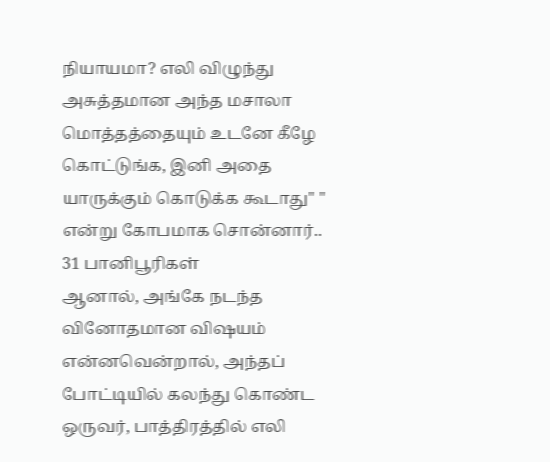நியாயமா? எலி விழுந்து அசுத்தமான அந்த மசாலா மொத்தத்தையும் உடனே கீழே கொட்டுங்க, இனி அதை யாருக்கும் கொடுக்க கூடாது" " என்று கோபமாக சொன்னார்..
31 பானிபூரிகள்
ஆனால், அங்கே நடந்த வினோதமான விஷயம் என்னவென்றால், அந்தப் போட்டியில் கலந்து கொண்ட ஒருவர், பாத்திரத்தில் எலி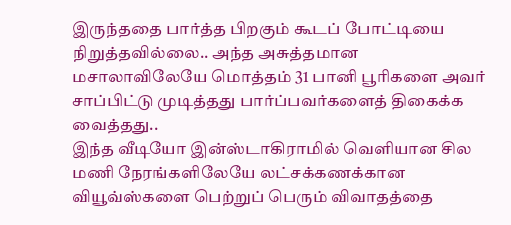இருந்ததை பார்த்த பிறகும் கூடப் போட்டியை நிறுத்தவில்லை.. அந்த அசுத்தமான மசாலாவிலேயே மொத்தம் 31 பானி பூரிகளை அவர் சாப்பிட்டு முடித்தது பார்ப்பவர்களைத் திகைக்க வைத்தது..
இந்த வீடியோ இன்ஸ்டாகிராமில் வெளியான சில மணி நேரங்களிலேயே லட்சக்கணக்கான வியூவ்ஸ்களை பெற்றுப் பெரும் விவாதத்தை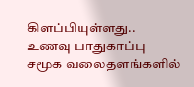கிளப்பியுள்ளது..
உணவு பாதுகாப்பு
சமூக வலைதளங்களில்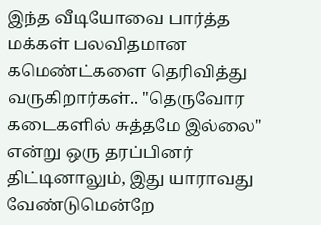இந்த வீடியோவை பார்த்த மக்கள் பலவிதமான கமெண்ட்களை தெரிவித்து வருகிறார்கள்.. "தெருவோர கடைகளில் சுத்தமே இல்லை" என்று ஒரு தரப்பினர் திட்டினாலும், இது யாராவது வேண்டுமென்றே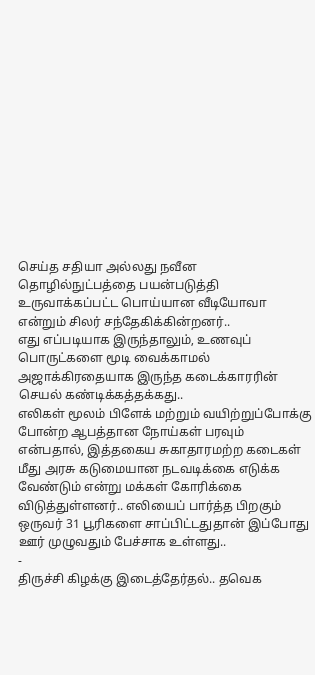செய்த சதியா அல்லது நவீன தொழில்நுட்பத்தை பயன்படுத்தி உருவாக்கப்பட்ட பொய்யான வீடியோவா என்றும் சிலர் சந்தேகிக்கின்றனர்..
எது எப்படியாக இருந்தாலும், உணவுப் பொருட்களை மூடி வைக்காமல் அஜாக்கிரதையாக இருந்த கடைக்காரரின் செயல் கண்டிக்கத்தக்கது..
எலிகள் மூலம் பிளேக் மற்றும் வயிற்றுப்போக்கு போன்ற ஆபத்தான நோய்கள் பரவும் என்பதால், இத்தகைய சுகாதாரமற்ற கடைகள் மீது அரசு கடுமையான நடவடிக்கை எடுக்க வேண்டும் என்று மக்கள் கோரிக்கை விடுத்துள்ளனர்.. எலியைப் பார்த்த பிறகும் ஒருவர் 31 பூரிகளை சாப்பிட்டதுதான் இப்போது ஊர் முழுவதும் பேச்சாக உள்ளது..
-
திருச்சி கிழக்கு இடைத்தேர்தல்.. தவெக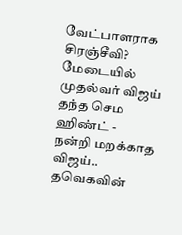வேட்பாளராக சிரஞ்சீவி? மேடையில் முதல்வர் விஜய் தந்த செம ஹிண்ட் -
நன்றி மறக்காத விஜய்.. தவெகவின்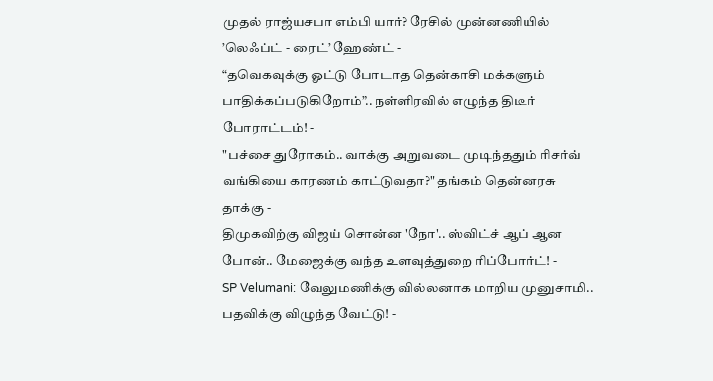முதல் ராஜ்யசபா எம்பி யார்? ரேசில் முன்னணியில் ’லெஃப்ட் - ரைட்’ ஹேண்ட் -
“தவெகவுக்கு ஓட்டு போடாத தென்காசி மக்களும் பாதிக்கப்படுகிறோம்”.. நள்ளிரவில் எழுந்த திடீர் போராட்டம்! -
"பச்சை துரோகம்.. வாக்கு அறுவடை முடிந்ததும் ரிசர்வ் வங்கியை காரணம் காட்டுவதா?" தங்கம் தென்னரசு தாக்கு -
திமுகவிற்கு விஜய் சொன்ன 'நோ'.. ஸ்விட்ச் ஆப் ஆன போன்.. மேஜைக்கு வந்த உளவுத்துறை ரிப்போர்ட்! -
SP Velumani: வேலுமணிக்கு வில்லனாக மாறிய முனுசாமி.. பதவிக்கு விழுந்த வேட்டு! -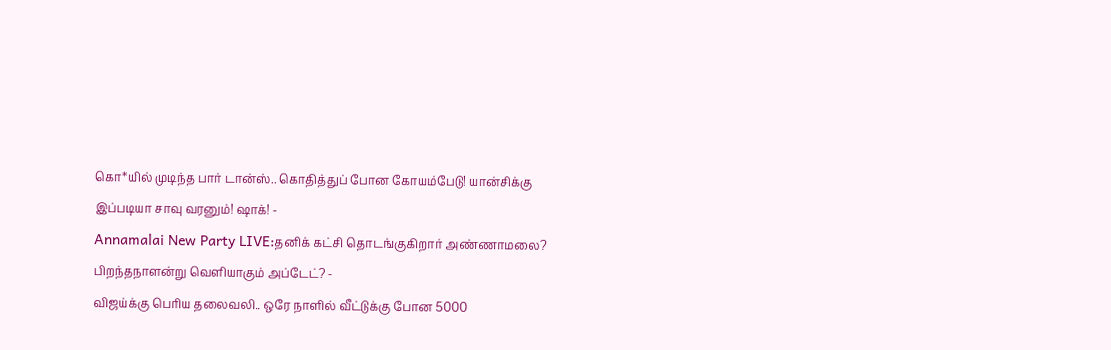கொ*யில் முடிந்த பார் டான்ஸ்.. கொதித்துப் போன கோயம்பேடு! யான்சிக்கு இப்படியா சாவு வரனும்! ஷாக்! -
Annamalai New Party LIVE:தனிக் கட்சி தொடங்குகிறார் அண்ணாமலை? பிறந்தநாளன்று வெளியாகும் அப்டேட்? -
விஜய்க்கு பெரிய தலைவலி.. ஒரே நாளில் வீட்டுக்கு போன 5000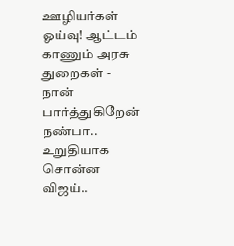ஊழியர்கள் ஓய்வு! ஆட்டம் காணும் அரசு துறைகள் -
நான் பார்த்துகிறேன் நண்பா.. உறுதியாக சொன்ன விஜய்..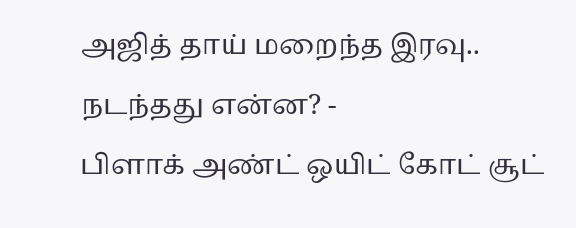அஜித் தாய் மறைந்த இரவு.. நடந்தது என்ன? -
பிளாக் அண்ட் ஒயிட் கோட் சூட்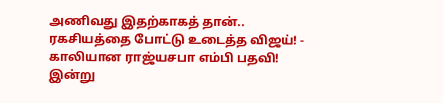அணிவது இதற்காகத் தான்.. ரகசியத்தை போட்டு உடைத்த விஜய்! -
காலியான ராஜ்யசபா எம்பி பதவி! இன்று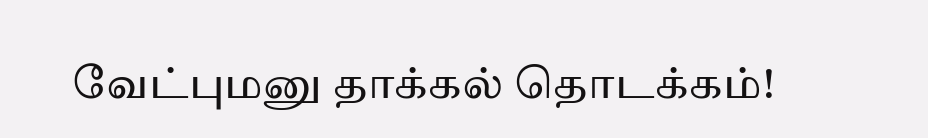வேட்புமனு தாக்கல் தொடக்கம்!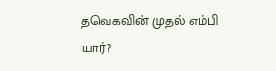தவெகவின் முதல் எம்பி யார்?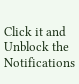Click it and Unblock the Notifications